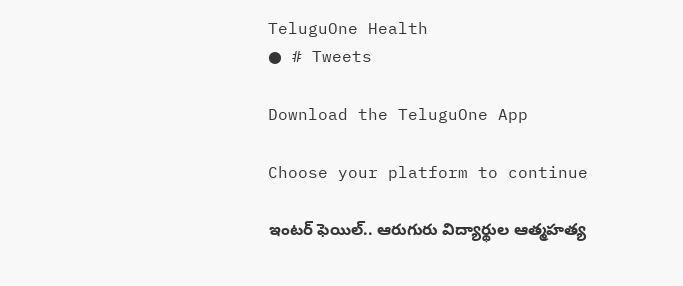TeluguOne Health
● # Tweets

Download the TeluguOne App

Choose your platform to continue

ఇంటర్ ఫెయిల్.. ఆరుగురు విద్యార్థుల ఆత్మహత్య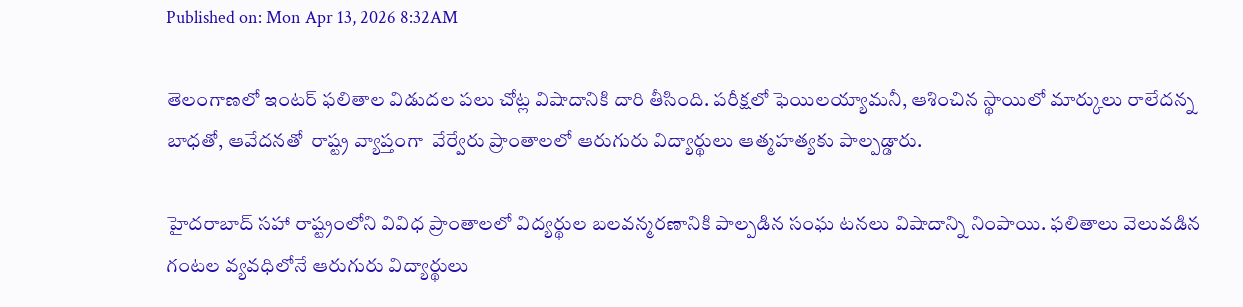Published on: Mon Apr 13, 2026 8:32AM

తెలంగాణలో ఇంటర్ ఫలితాల విడుదల పలు చోట్ల విషాదానికి దారి తీసింది. పరీక్షలో ఫెయిలయ్యామనీ, ఆశించిన స్థాయిలో మార్కులు రాలేదన్న బాధతో, ఆవేదనతో  రాష్ట్ర వ్యాప్తంగా  వేర్వేరు ప్రాంతాలలో ఆరుగురు విద్యార్థులు ఆత్మహత్యకు పాల్పడ్డారు.

హైదరాబాద్‌ సహా రాష్ట్రంలోని వివిధ ప్రాంతాలలో విద్యర్థుల బలవన్మరణానికి పాల్పడిన సంఘ టనలు విషాదాన్ని నింపాయి. ఫలితాలు వెలువడిన  గంటల వ్యవధిలోనే ఆరుగురు విద్యార్థులు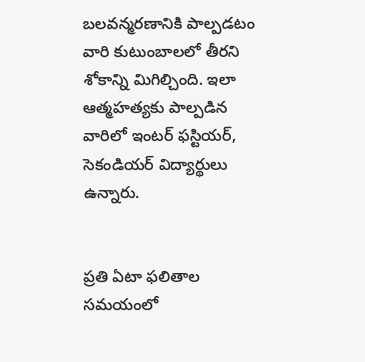బలవన్మరణానికి పాల్పడటం వారి కుటుంబాలలో తీరని శోకాన్ని మిగిల్చింది. ఇలా ఆత్మహత్యకు పాల్పడిన వారిలో ఇంటర్ ఫస్టియర్, సెకండియర్ విద్యార్థులు ఉన్నారు.


ప్రతి ఏటా ఫలితాల సమయంలో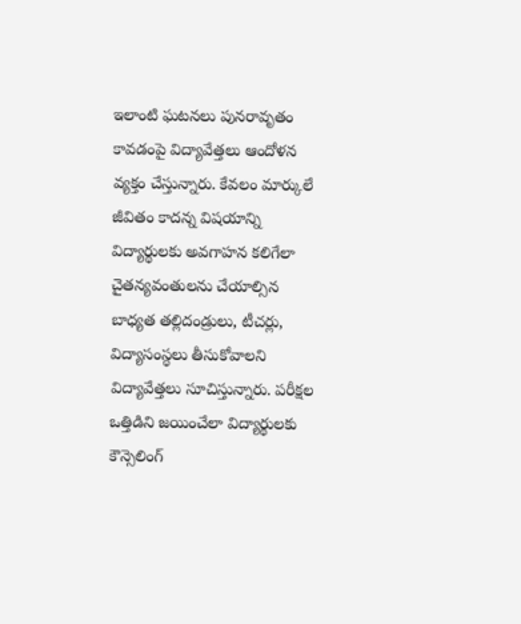ఇలాంటి ఘటనలు పునరావృతం కావడంపై విద్యావేత్తలు ఆందోళన వ్యక్తం చేస్తున్నారు. కేవలం మార్కులే జీవితం కాదన్న విషయాన్ని విద్యార్థులకు అవగాహన కలిగేలా చైతన్యవంతులను చేయాల్సిన బాధ్యత తల్లిదండ్రులు, టీచర్లు, విద్యాసంస్థలు తీసుకోవాలని విద్యావేత్తలు సూచిస్తున్నారు. పరీక్షల ఒత్తిడిని జయించేలా విద్యార్థులకు కౌన్సెలింగ్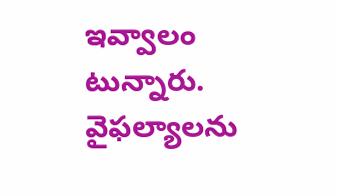ఇవ్వాలం టున్నారు.  వైఫల్యాలను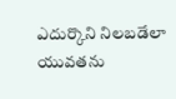ఎదుర్కొని నిలబడేలా యువతను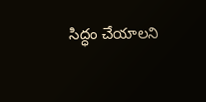సిద్ధం చేయాలని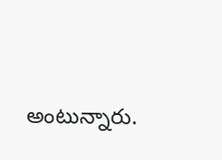అంటున్నారు.